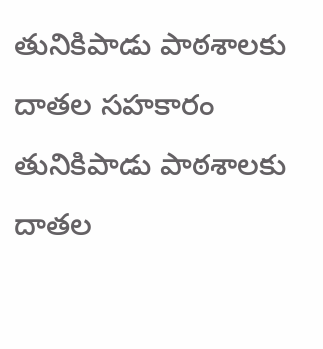తునికిపాడు పాఠశాలకు దాతల సహకారం
తునికిపాడు పాఠశాలకు దాతల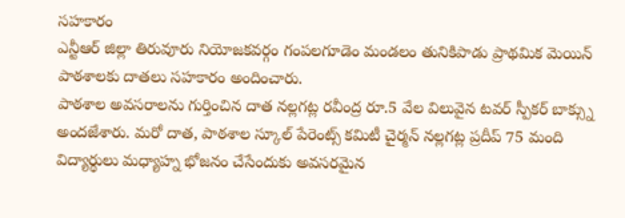సహకారం
ఎన్టీఆర్ జిల్లా తిరువూరు నియోజకవర్గం గంపలగూడెం మండలం తునికిపాడు ప్రాథమిక మెయిన్ పాఠశాలకు దాతలు సహకారం అందించారు.
పాఠశాల అవసరాలను గుర్తించిన దాత నల్లగట్ల రవీంద్ర రూ.5 వేల విలువైన టవర్ స్పీకర్ బాక్స్ను అందజేశారు. మరో దాత, పాఠశాల స్కూల్ పేరెంట్స్ కమిటీ చైర్మన్ నల్లగట్ల ప్రదీప్ 75 మంది విద్యార్థులు మధ్యాహ్న భోజనం చేసేందుకు అవసరమైన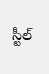స్టీల్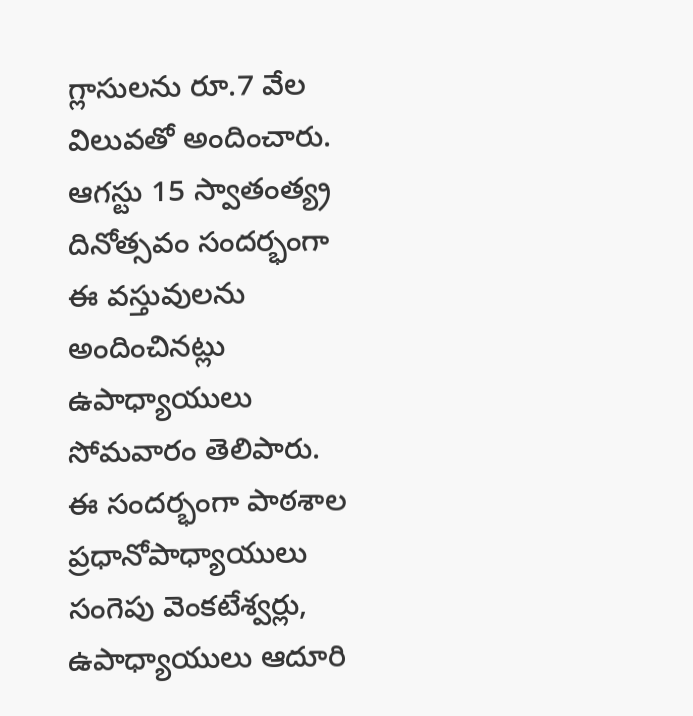గ్లాసులను రూ.7 వేల విలువతో అందించారు.
ఆగస్టు 15 స్వాతంత్య్ర దినోత్సవం సందర్భంగా ఈ వస్తువులను అందించినట్లు ఉపాధ్యాయులు సోమవారం తెలిపారు.
ఈ సందర్భంగా పాఠశాల ప్రధానోపాధ్యాయులు సంగెపు వెంకటేశ్వర్లు, ఉపాధ్యాయులు ఆదూరి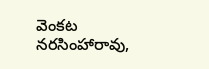వెంకట నరసింహారావు,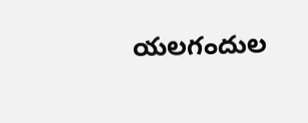యలగందుల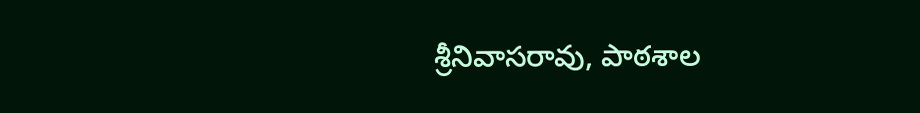శ్రీనివాసరావు, పాఠశాల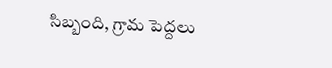సిబ్బంది, గ్రామ పెద్దలు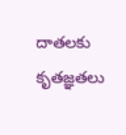దాతలకు కృతజ్ఞతలు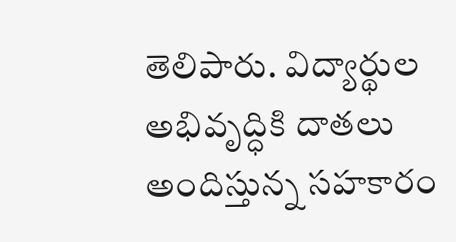తెలిపారు. విద్యార్థుల అభివృద్ధికి దాతలు అందిస్తున్న సహకారం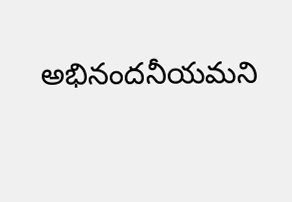అభినందనీయమని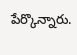పేర్కొన్నారు.